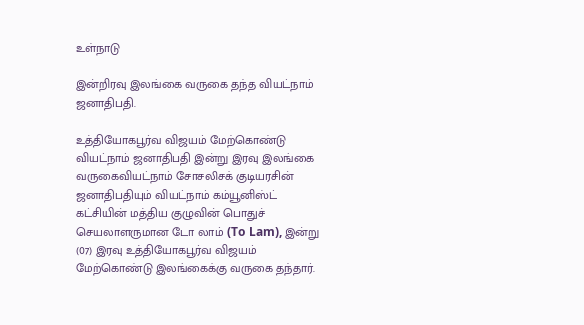உள்நாடு

இன்றிரவு இலங்கை வருகை தந்த வியட்நாம் ஜனாதிபதி.

உத்தியோகபூர்வ விஜயம் மேற்கொண்டு வியட்நாம் ஜனாதிபதி இன்று இரவு இலங்கை வருகைவியட்நாம் சோசலிசக் குடியரசின் ஜனாதிபதியும் வியட்நாம் கம்யூனிஸ்ட் கட்சியின் மத்திய குழுவின் பொதுச் செயலாளருமான டோ லாம் (To Lam), இன்று (07) இரவு உத்தியோகபூர்வ விஜயம் மேற்கொண்டு இலங்கைக்கு வருகை தந்தார்.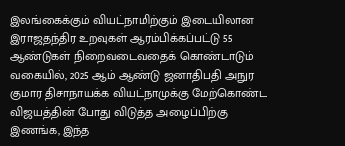இலங்கைக்கும் வியட்நாமிற்கும் இடையிலான இராஜதந்திர உறவுகள் ஆரம்பிக்கப்பட்டு 55 ஆண்டுகள் நிறைவடைவதைக் கொண்டாடும் வகையில், 2025 ஆம் ஆண்டு ஜனாதிபதி அநுர குமார திசாநாயக்க வியட்நாமுக்கு மேற்கொண்ட விஜயத்தின் போது விடுத்த அழைப்பிற்கு இணங்க, இந்த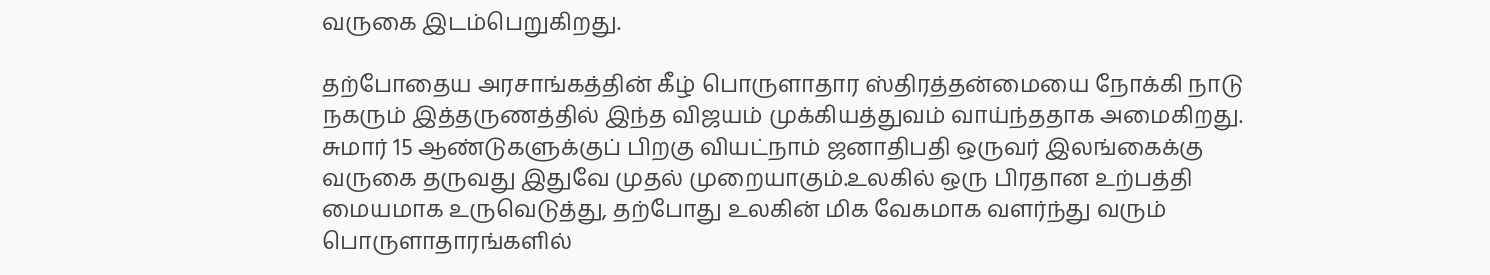வருகை இடம்பெறுகிறது.

தற்போதைய அரசாங்கத்தின் கீழ் பொருளாதார ஸ்திரத்தன்மையை நோக்கி நாடு நகரும் இத்தருணத்தில் இந்த விஜயம் முக்கியத்துவம் வாய்ந்ததாக அமைகிறது. சுமார் 15 ஆண்டுகளுக்குப் பிறகு வியட்நாம் ஜனாதிபதி ஒருவர் இலங்கைக்கு வருகை தருவது இதுவே முதல் முறையாகும்.உலகில் ஒரு பிரதான உற்பத்தி மையமாக உருவெடுத்து, தற்போது உலகின் மிக வேகமாக வளர்ந்து வரும் பொருளாதாரங்களில்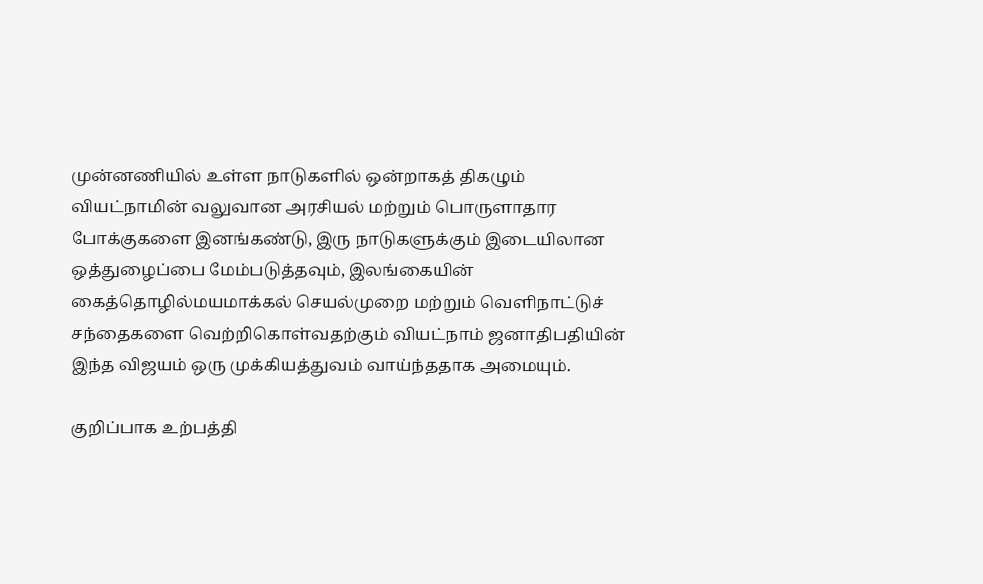முன்னணியில் உள்ள நாடுகளில் ஒன்றாகத் திகழும் வியட்நாமின் வலுவான அரசியல் மற்றும் பொருளாதார போக்குகளை இனங்கண்டு, இரு நாடுகளுக்கும் இடையிலான ஒத்துழைப்பை மேம்படுத்தவும், இலங்கையின் கைத்தொழில்மயமாக்கல் செயல்முறை மற்றும் வெளிநாட்டுச் சந்தைகளை வெற்றிகொள்வதற்கும் வியட்நாம் ஜனாதிபதியின் இந்த விஜயம் ஒரு முக்கியத்துவம் வாய்ந்ததாக அமையும்.

குறிப்பாக உற்பத்தி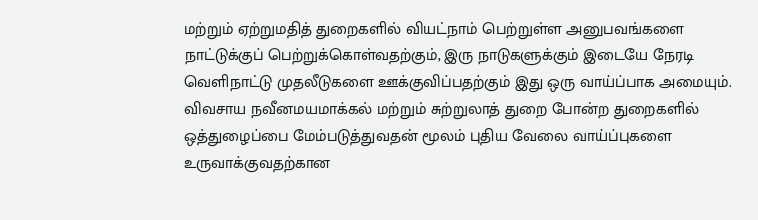மற்றும் ஏற்றுமதித் துறைகளில் வியட்நாம் பெற்றுள்ள அனுபவங்களை நாட்டுக்குப் பெற்றுக்கொள்வதற்கும், இரு நாடுகளுக்கும் இடையே நேரடி வெளிநாட்டு முதலீடுகளை ஊக்குவிப்பதற்கும் இது ஒரு வாய்ப்பாக அமையும். விவசாய நவீனமயமாக்கல் மற்றும் சுற்றுலாத் துறை போன்ற துறைகளில் ஒத்துழைப்பை மேம்படுத்துவதன் மூலம் புதிய வேலை வாய்ப்புகளை உருவாக்குவதற்கான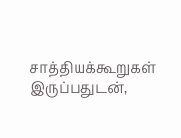சாத்தியக்கூறுகள் இருப்பதுடன்,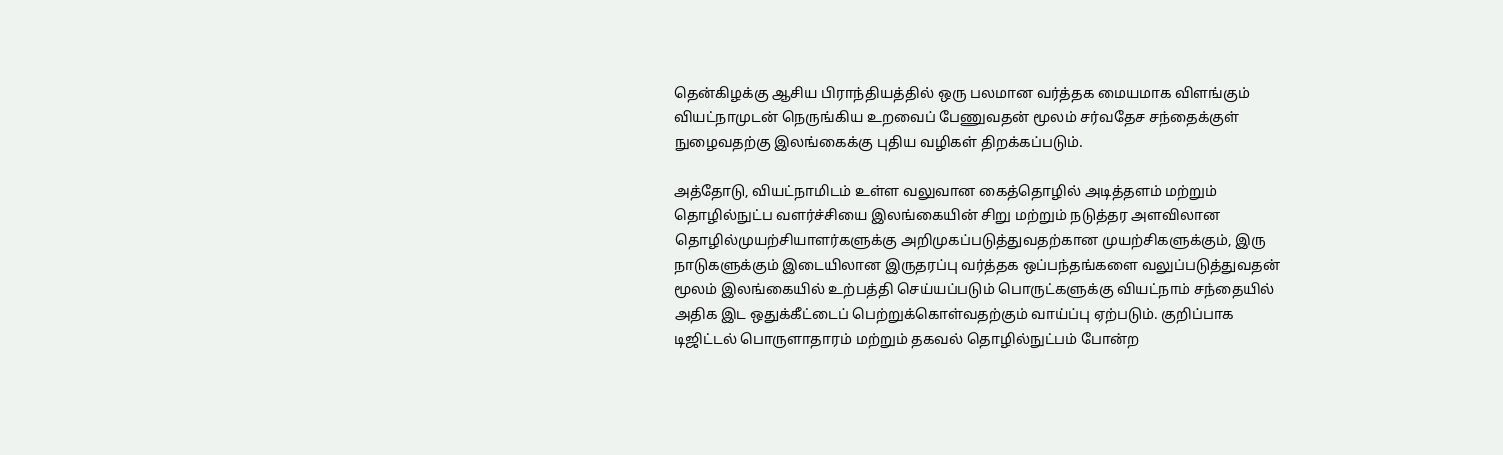தென்கிழக்கு ஆசிய பிராந்தியத்தில் ஒரு பலமான வர்த்தக மையமாக விளங்கும் வியட்நாமுடன் நெருங்கிய உறவைப் பேணுவதன் மூலம் சர்வதேச சந்தைக்குள் நுழைவதற்கு இலங்கைக்கு புதிய வழிகள் திறக்கப்படும்.

அத்தோடு, வியட்நாமிடம் உள்ள வலுவான கைத்தொழில் அடித்தளம் மற்றும் தொழில்நுட்ப வளர்ச்சியை இலங்கையின் சிறு மற்றும் நடுத்தர அளவிலான தொழில்முயற்சியாளர்களுக்கு அறிமுகப்படுத்துவதற்கான முயற்சிகளுக்கும், இரு நாடுகளுக்கும் இடையிலான இருதரப்பு வர்த்தக ஒப்பந்தங்களை வலுப்படுத்துவதன் மூலம் இலங்கையில் உற்பத்தி செய்யப்படும் பொருட்களுக்கு வியட்நாம் சந்தையில் அதிக இட ஒதுக்கீட்டைப் பெற்றுக்கொள்வதற்கும் வாய்ப்பு ஏற்படும். குறிப்பாக டிஜிட்டல் பொருளாதாரம் மற்றும் தகவல் தொழில்நுட்பம் போன்ற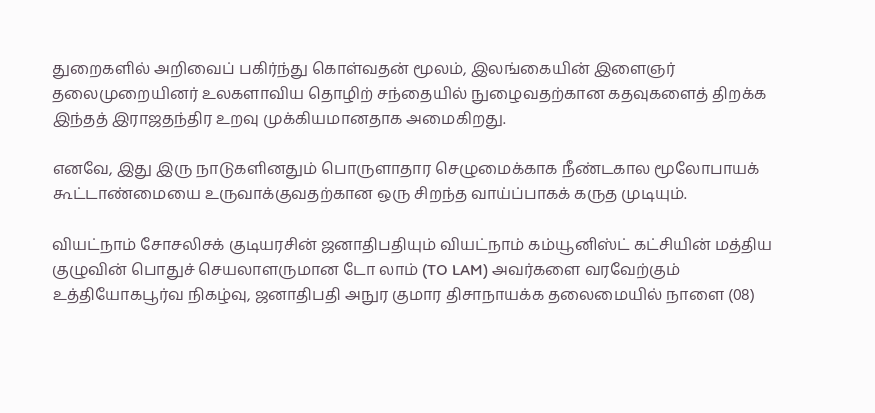துறைகளில் அறிவைப் பகிர்ந்து கொள்வதன் மூலம், இலங்கையின் இளைஞர் தலைமுறையினர் உலகளாவிய தொழிற் சந்தையில் நுழைவதற்கான கதவுகளைத் திறக்க இந்தத் இராஜதந்திர உறவு முக்கியமானதாக அமைகிறது.

எனவே, இது இரு நாடுகளினதும் பொருளாதார செழுமைக்காக நீண்டகால மூலோபாயக் கூட்டாண்மையை உருவாக்குவதற்கான ஒரு சிறந்த வாய்ப்பாகக் கருத முடியும்.

வியட்நாம் சோசலிசக் குடியரசின் ஜனாதிபதியும் வியட்நாம் கம்யூனிஸ்ட் கட்சியின் மத்திய குழுவின் பொதுச் செயலாளருமான டோ லாம் (TO LAM) அவர்களை வரவேற்கும் உத்தியோகபூர்வ நிகழ்வு, ஜனாதிபதி அநுர குமார திசாநாயக்க தலைமையில் நாளை (08)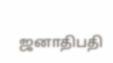ஜனாதிபதி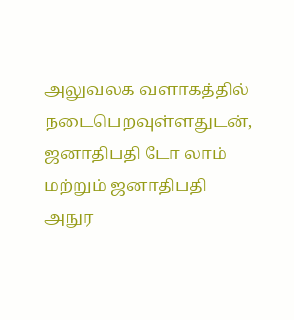அலுவலக வளாகத்தில் நடைபெறவுள்ளதுடன், ஜனாதிபதி டோ லாம் மற்றும் ஜனாதிபதி அநுர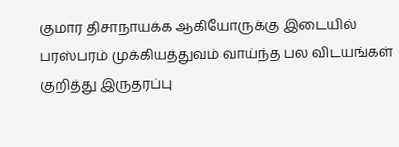குமார திசாநாயக்க ஆகியோருக்கு இடையில் பரஸ்பரம் முக்கியத்துவம் வாய்ந்த பல விடயங்கள் குறித்து இருதரப்பு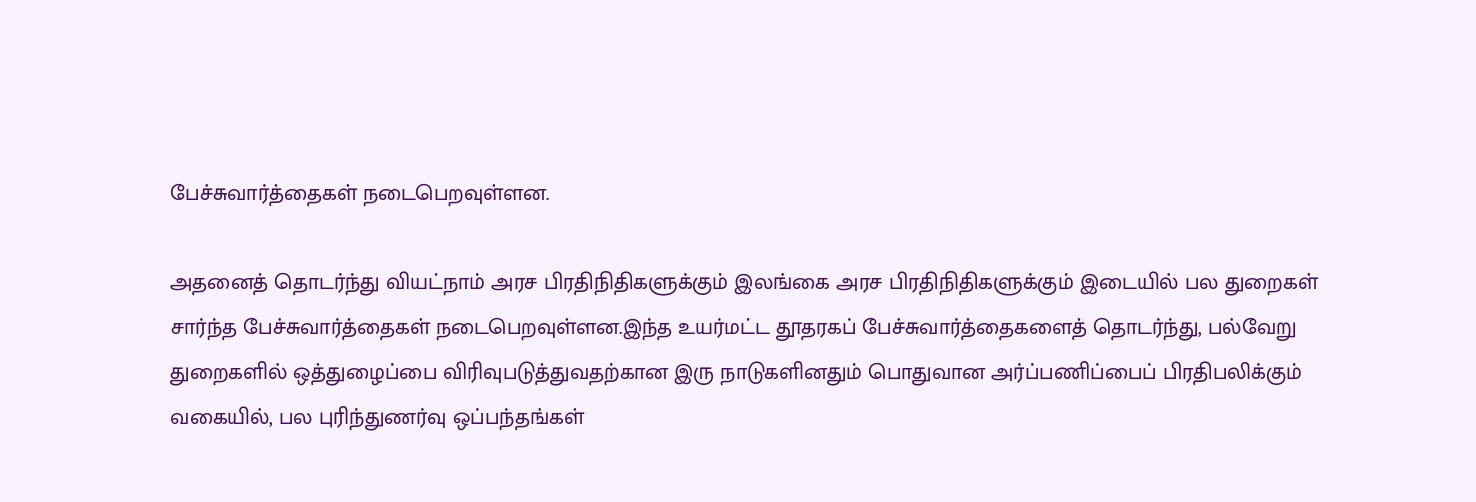பேச்சுவார்த்தைகள் நடைபெறவுள்ளன.

அதனைத் தொடர்ந்து வியட்நாம் அரச பிரதிநிதிகளுக்கும் இலங்கை அரச பிரதிநிதிகளுக்கும் இடையில் பல துறைகள் சார்ந்த பேச்சுவார்த்தைகள் நடைபெறவுள்ளன.இந்த உயர்மட்ட தூதரகப் பேச்சுவார்த்தைகளைத் தொடர்ந்து, பல்வேறு துறைகளில் ஒத்துழைப்பை விரிவுபடுத்துவதற்கான இரு நாடுகளினதும் பொதுவான அர்ப்பணிப்பைப் பிரதிபலிக்கும் வகையில், பல புரிந்துணர்வு ஒப்பந்தங்கள்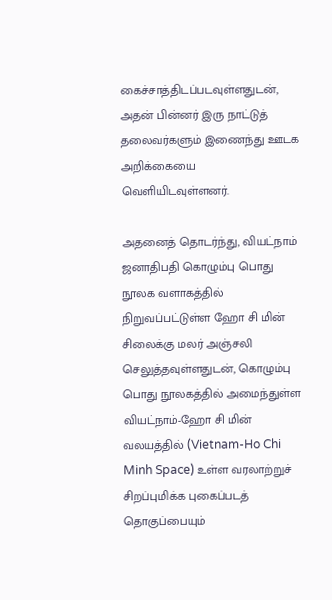கைச்சாத்திடப்படவுள்ளதுடன், அதன் பின்னர் இரு நாட்டுத் தலைவர்களும் இணைந்து ஊடக அறிக்கையை வெளியிடவுள்ளனர்.

அதனைத் தொடர்ந்து, வியட்நாம் ஜனாதிபதி கொழும்பு பொது நூலக வளாகத்தில் நிறுவப்பட்டுள்ள ஹோ சி மின் சிலைக்கு மலர் அஞ்சலி செலுத்தவுள்ளதுடன், கொழும்பு பொது நூலகத்தில் அமைந்துள்ள வியட்நாம்-ஹோ சி மின் வலயத்தில் (Vietnam-Ho Chi Minh Space) உள்ள வரலாற்றுச் சிறப்புமிக்க புகைப்படத் தொகுப்பையும்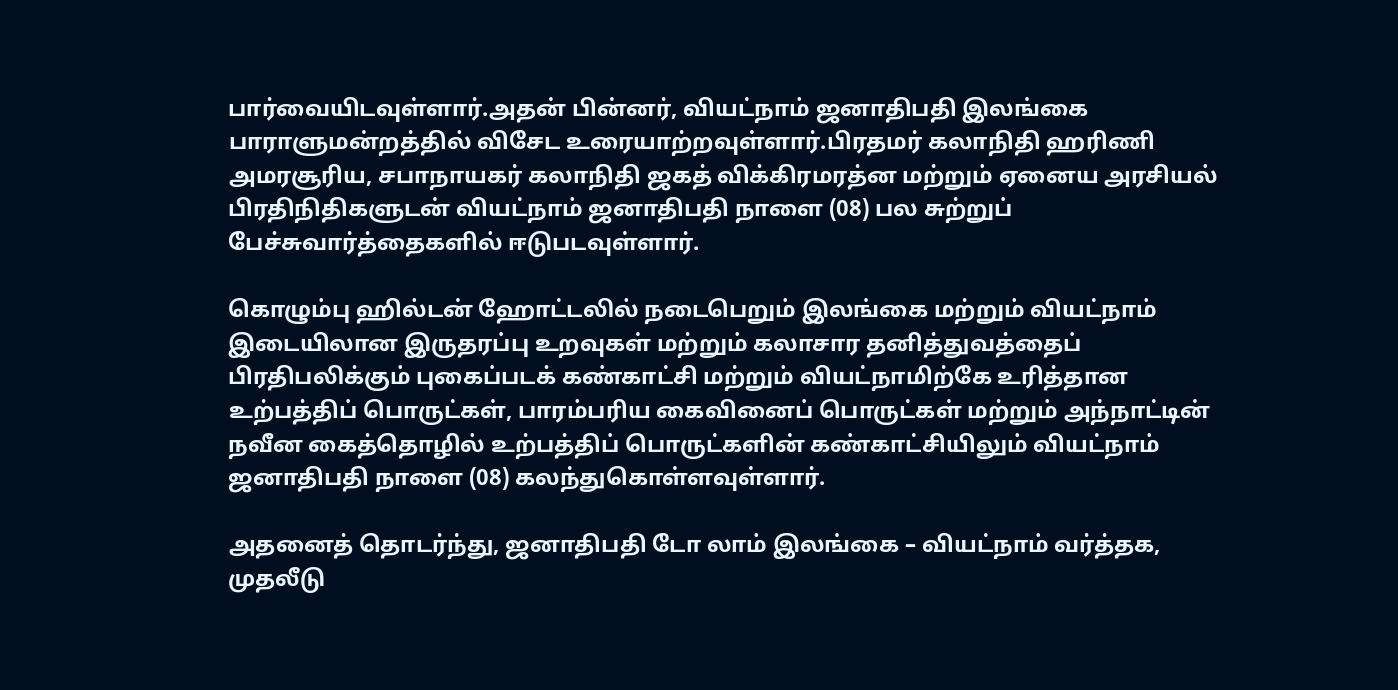பார்வையிடவுள்ளார்.அதன் பின்னர், வியட்நாம் ஜனாதிபதி இலங்கை பாராளுமன்றத்தில் விசேட உரையாற்றவுள்ளார்.பிரதமர் கலாநிதி ஹரிணி அமரசூரிய, சபாநாயகர் கலாநிதி ஜகத் விக்கிரமரத்ன மற்றும் ஏனைய அரசியல் பிரதிநிதிகளுடன் வியட்நாம் ஜனாதிபதி நாளை (08) பல சுற்றுப் பேச்சுவார்த்தைகளில் ஈடுபடவுள்ளார்.

கொழும்பு ஹில்டன் ஹோட்டலில் நடைபெறும் இலங்கை மற்றும் வியட்நாம் இடையிலான இருதரப்பு உறவுகள் மற்றும் கலாசார தனித்துவத்தைப் பிரதிபலிக்கும் புகைப்படக் கண்காட்சி மற்றும் வியட்நாமிற்கே உரித்தான உற்பத்திப் பொருட்கள், பாரம்பரிய கைவினைப் பொருட்கள் மற்றும் அந்நாட்டின் நவீன கைத்தொழில் உற்பத்திப் பொருட்களின் கண்காட்சியிலும் வியட்நாம் ஜனாதிபதி நாளை (08) கலந்துகொள்ளவுள்ளார்.

அதனைத் தொடர்ந்து, ஜனாதிபதி டோ லாம் இலங்கை – வியட்நாம் வர்த்தக, முதலீடு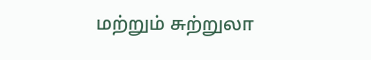மற்றும் சுற்றுலா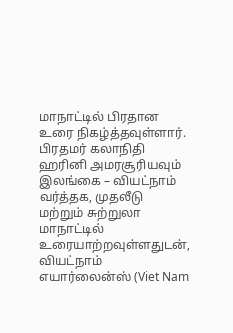மாநாட்டில் பிரதான உரை நிகழ்த்தவுள்ளார். பிரதமர் கலாநிதி ஹரினி அமரசூரியவும் இலங்கை – வியட்நாம் வர்த்தக, முதலீடு மற்றும் சுற்றுலா மாநாட்டில் உரையாற்றவுள்ளதுடன், வியட்நாம் எயார்லைன்ஸ் (Viet Nam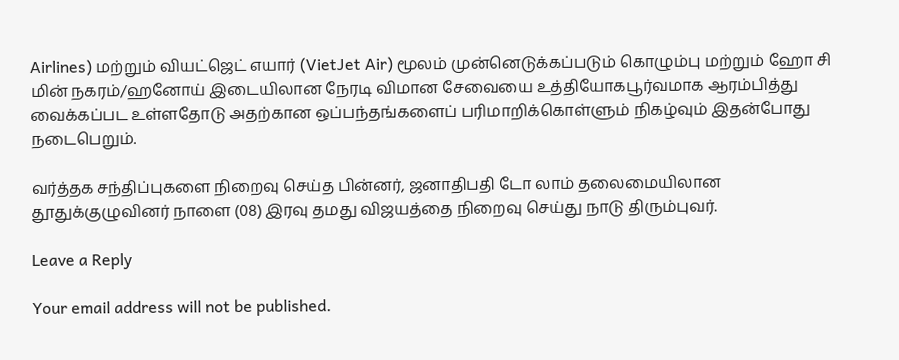Airlines) மற்றும் வியட்ஜெட் எயார் (VietJet Air) மூலம் முன்னெடுக்கப்படும் கொழும்பு மற்றும் ஹோ சி மின் நகரம்/ஹனோய் இடையிலான நேரடி விமான சேவையை உத்தியோகபூர்வமாக ஆரம்பித்து வைக்கப்பட உள்ளதோடு அதற்கான ஒப்பந்தங்களைப் பரிமாறிக்கொள்ளும் நிகழ்வும் இதன்போது நடைபெறும்.

வர்த்தக சந்திப்புகளை நிறைவு செய்த பின்னர், ஜனாதிபதி டோ லாம் தலைமையிலான தூதுக்குழுவினர் நாளை (08) இரவு தமது விஜயத்தை நிறைவு செய்து நாடு திரும்புவர்.

Leave a Reply

Your email address will not be published.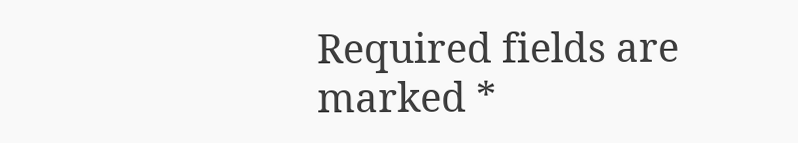Required fields are marked *